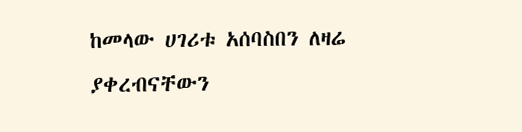ከመላው ሀገሪቱ አሰባስበን ለዛሬ ያቀረብናቸውን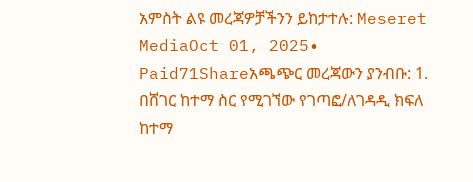አምስት ልዩ መረጃዎቻችንን ይከታተሉ: Meseret MediaOct 01, 2025∙ Paid71Shareአጫጭር መረጃውን ያንብቡ: 1. በሸገር ከተማ ስር የሚገኘው የገጣፎ/ለገዳዲ ክፍለ ከተማ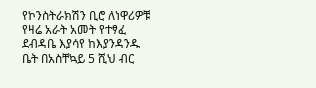የኮንስትራክሽን ቢሮ ለነዋሪዎቹ የዛሬ አራት አመት የተፃፈ ደብዳቤ እያሳየ ከእያንዳንዱ ቤት በአስቸኳይ 5 ሺህ ብር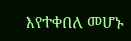እየተቀበለ መሆኑ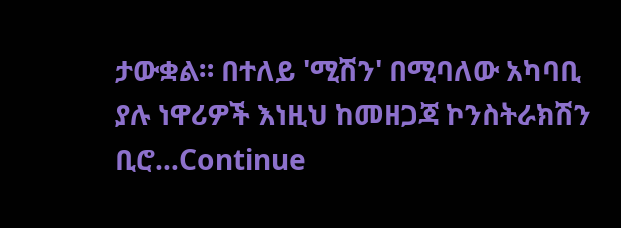ታውቋል። በተለይ 'ሚሽን' በሚባለው አካባቢ ያሉ ነዋሪዎች እነዚህ ከመዘጋጃ ኮንስትራክሽን ቢሮ…Continue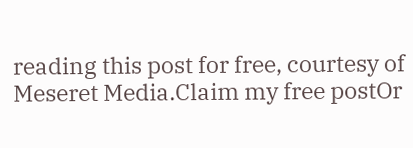reading this post for free, courtesy of Meseret Media.Claim my free postOr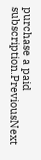purchase a paid subscription.PreviousNext